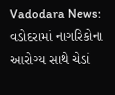Vadodara News: વડોદરામાં નાગરિકોના આરોગ્ય સાથે ચેડાં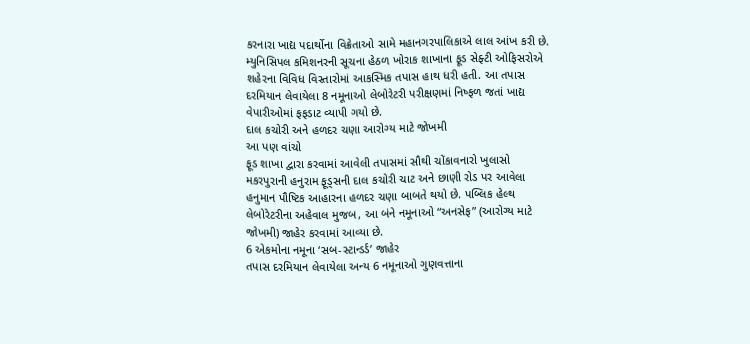કરનારા ખાદ્ય પદાર્થોના વિક્રેતાઓ સામે મહાનગરપાલિકાએ લાલ આંખ કરી છે. મ્યુનિસિપલ કમિશનરની સૂચના હેઠળ ખોરાક શાખાના ફૂડ સેફ્ટી ઓફિસરોએ શહેરના વિવિધ વિસ્તારોમાં આકસ્મિક તપાસ હાથ ધરી હતી. આ તપાસ દરમિયાન લેવાયેલા 8 નમૂનાઓ લેબોરેટરી પરીક્ષણમાં નિષ્ફળ જતાં ખાદ્ય વેપારીઓમાં ફફડાટ વ્યાપી ગયો છે.
દાલ કચોરી અને હળદર ચણા આરોગ્ય માટે જોખમી
આ પણ વાંચો
ફૂડ શાખા દ્વારા કરવામાં આવેલી તપાસમાં સૌથી ચોંકાવનારો ખુલાસો મકરપુરાની હનુરામ ફૂડ્સની દાલ કચોરી ચાટ અને છાણી રોડ પર આવેલા હનુમાન પૌષ્ટિક આહારના હળદર ચણા બાબતે થયો છે. પબ્લિક હેલ્થ લેબોરેટરીના અહેવાલ મુજબ, આ બંને નમૂનાઓ “અનસેફ” (આરોગ્ય માટે જોખમી) જાહેર કરવામાં આવ્યા છે.
6 એકમોના નમૂના ‘સબ-સ્ટાન્ડર્ડ’ જાહેર
તપાસ દરમિયાન લેવાયેલા અન્ય 6 નમૂનાઓ ગુણવત્તાના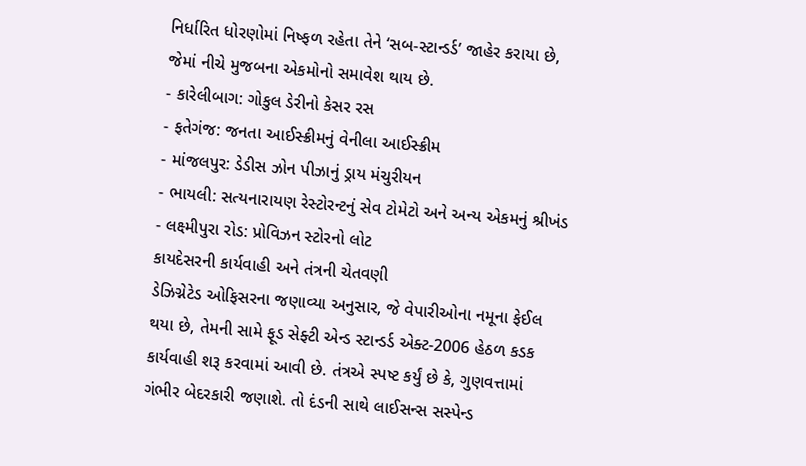નિર્ધારિત ધોરણોમાં નિષ્ફળ રહેતા તેને ‘સબ-સ્ટાન્ડર્ડ’ જાહેર કરાયા છે, જેમાં નીચે મુજબના એકમોનો સમાવેશ થાય છે.
- કારેલીબાગ: ગોકુલ ડેરીનો કેસર રસ
- ફતેગંજ: જનતા આઈસ્ક્રીમનું વેનીલા આઈસ્ક્રીમ
- માંજલપુર: ડેડીસ ઝોન પીઝાનું ડ્રાય મંચુરીયન
- ભાયલી: સત્યનારાયણ રેસ્ટોરન્ટનું સેવ ટોમેટો અને અન્ય એકમનું શ્રીખંડ
- લક્ષ્મીપુરા રોડ: પ્રોવિઝન સ્ટોરનો લોટ
કાયદેસરની કાર્યવાહી અને તંત્રની ચેતવણી
ડેઝિગ્નેટેડ ઓફિસરના જણાવ્યા અનુસાર, જે વેપારીઓના નમૂના ફેઈલ થયા છે, તેમની સામે ફૂડ સેફ્ટી એન્ડ સ્ટાન્ડર્ડ એક્ટ-2006 હેઠળ કડક કાર્યવાહી શરૂ કરવામાં આવી છે. તંત્રએ સ્પષ્ટ કર્યું છે કે, ગુણવત્તામાં ગંભીર બેદરકારી જણાશે. તો દંડની સાથે લાઈસન્સ સસ્પેન્ડ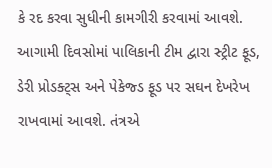કે રદ કરવા સુધીની કામગીરી કરવામાં આવશે.
આગામી દિવસોમાં પાલિકાની ટીમ દ્વારા સ્ટ્રીટ ફૂડ, ડેરી પ્રોડક્ટ્સ અને પેકેજ્ડ ફૂડ પર સઘન દેખરેખ રાખવામાં આવશે. તંત્રએ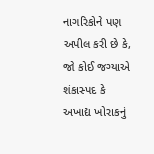નાગરિકોને પણ અપીલ કરી છે કે, જો કોઈ જગ્યાએ શંકાસ્પદ કે અખાદ્ય ખોરાકનું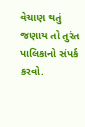વેચાણ થતું જણાય તો તુરંત પાલિકાનો સંપર્ક કરવો.